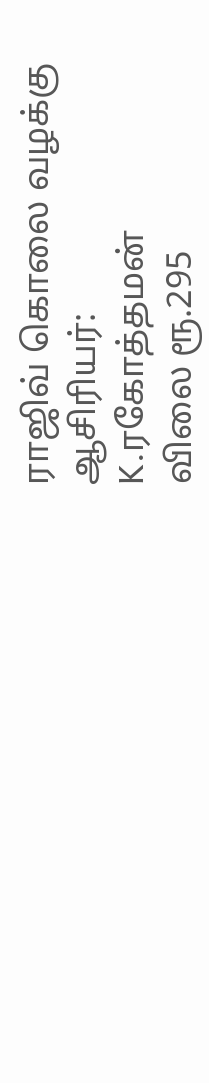ராஜிவ் கொலை வழக்கு
ஆசிரியர்:
K.ரகோத்தமன்
விலை ரூ.295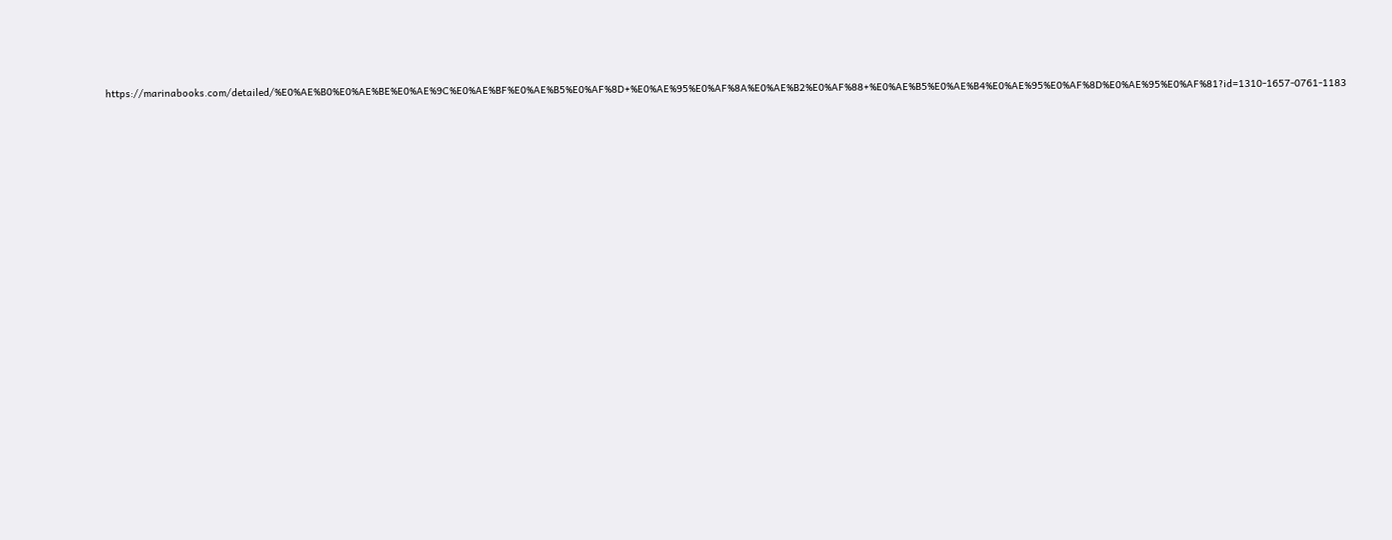https://marinabooks.com/detailed/%E0%AE%B0%E0%AE%BE%E0%AE%9C%E0%AE%BF%E0%AE%B5%E0%AF%8D+%E0%AE%95%E0%AF%8A%E0%AE%B2%E0%AF%88+%E0%AE%B5%E0%AE%B4%E0%AE%95%E0%AF%8D%E0%AE%95%E0%AF%81?id=1310-1657-0761-1183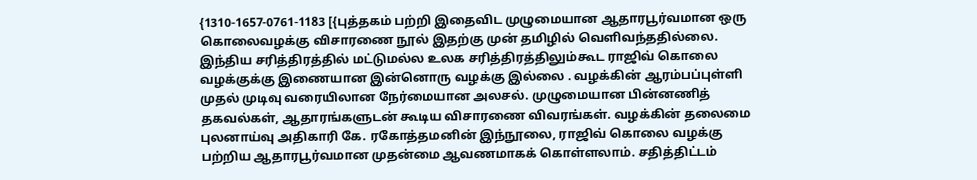{1310-1657-0761-1183 [{புத்தகம் பற்றி இதைவிட முழுமையான ஆதாரபூர்வமான ஒரு கொலைவழக்கு விசாரணை நூல் இதற்கு முன் தமிழில் வெளிவந்ததில்லை. இந்திய சரித்திரத்தில் மட்டுமல்ல உலக சரித்திரத்திலும்கூட ராஜிவ் கொலை வழக்குக்கு இணையான இன்னொரு வழக்கு இல்லை . வழக்கின் ஆரம்பப்புள்ளி முதல் முடிவு வரையிலான நேர்மையான அலசல். முழுமையான பின்னணித் தகவல்கள், ஆதாரங்களுடன் கூடிய விசாரணை விவரங்கள். வழக்கின் தலைமை புலனாய்வு அதிகாரி கே. ரகோத்தமனின் இந்நூலை, ராஜிவ் கொலை வழக்கு பற்றிய ஆதாரபூர்வமான முதன்மை ஆவணமாகக் கொள்ளலாம். சதித்திட்டம்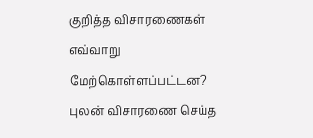குறித்த விசாரணைகள் எவ்வாறு மேற்கொள்ளப்பட்டன? புலன் விசாரணை செய்த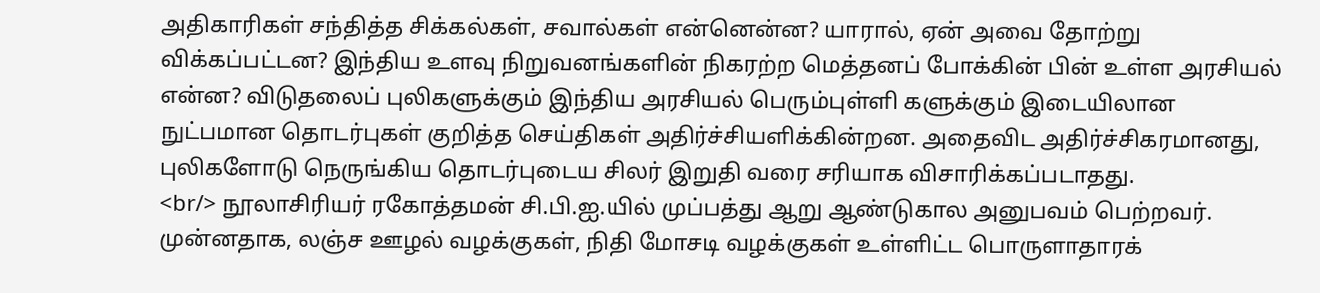அதிகாரிகள் சந்தித்த சிக்கல்கள், சவால்கள் என்னென்ன? யாரால், ஏன் அவை தோற்று விக்கப்பட்டன? இந்திய உளவு நிறுவனங்களின் நிகரற்ற மெத்தனப் போக்கின் பின் உள்ள அரசியல் என்ன? விடுதலைப் புலிகளுக்கும் இந்திய அரசியல் பெரும்புள்ளி களுக்கும் இடையிலான நுட்பமான தொடர்புகள் குறித்த செய்திகள் அதிர்ச்சியளிக்கின்றன. அதைவிட அதிர்ச்சிகரமானது, புலிகளோடு நெருங்கிய தொடர்புடைய சிலர் இறுதி வரை சரியாக விசாரிக்கப்படாதது.
<br/> நூலாசிரியர் ரகோத்தமன் சி.பி.ஐ.யில் முப்பத்து ஆறு ஆண்டுகால அனுபவம் பெற்றவர். முன்னதாக, லஞ்ச ஊழல் வழக்குகள், நிதி மோசடி வழக்குகள் உள்ளிட்ட பொருளாதாரக்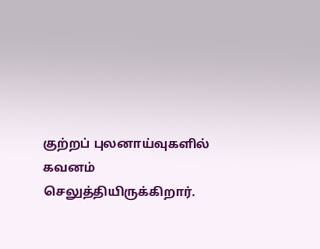குற்றப் புலனாய்வுகளில் கவனம் செலுத்தியிருக்கிறார்.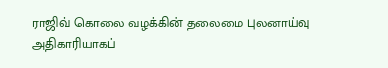ராஜிவ் கொலை வழக்கின் தலைமை புலனாய்வு அதிகாரியாகப்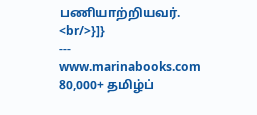பணியாற்றியவர்.
<br/>}]}
---
www.marinabooks.com
80,000+ தமிழ்ப்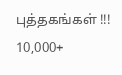புத்தகங்கள் !!!
10,000+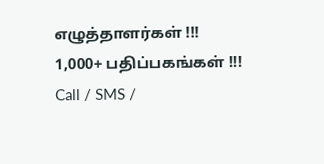எழுத்தாளர்கள் !!!
1,000+ பதிப்பகங்கள் !!!
Call / SMS /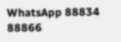WhatsApp 88834 88866